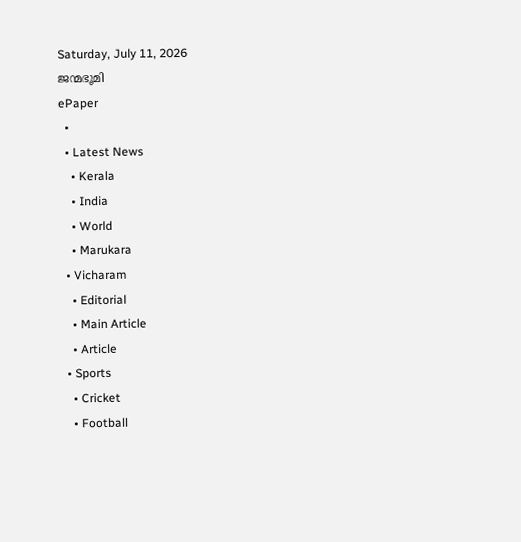Saturday, July 11, 2026
ജന്മഭൂമി
ePaper
  •
  • Latest News
    • Kerala
    • India
    • World
    • Marukara
  • Vicharam
    • Editorial
    • Main Article
    • Article
  • Sports
    • Cricket
    • Football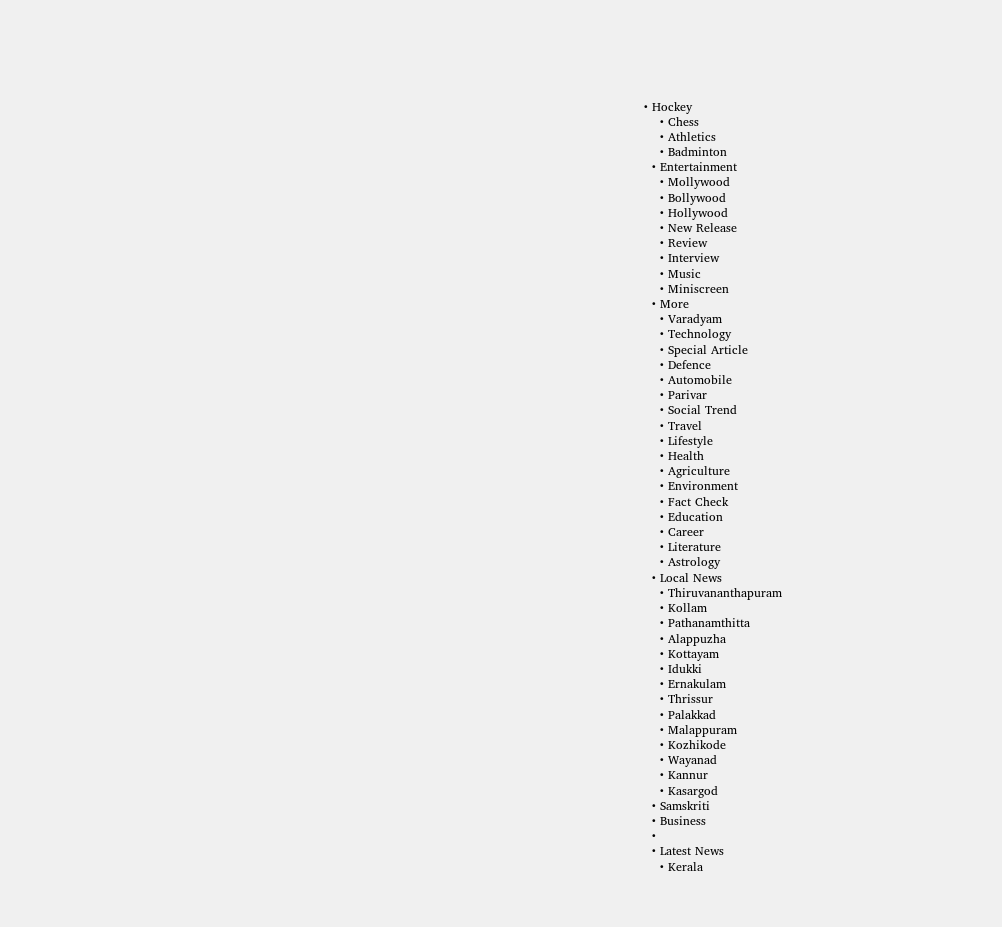• Hockey
    • Chess
    • Athletics
    • Badminton
  • Entertainment
    • Mollywood
    • Bollywood
    • Hollywood
    • New Release
    • Review
    • Interview
    • Music
    • Miniscreen
  • More
    • Varadyam
    • Technology
    • Special Article
    • Defence
    • Automobile
    • Parivar
    • Social Trend
    • Travel
    • Lifestyle
    • Health
    • Agriculture
    • Environment
    • Fact Check
    • Education
    • Career
    • Literature
    • Astrology
  • Local News
    • Thiruvananthapuram
    • Kollam
    • Pathanamthitta
    • Alappuzha
    • Kottayam
    • Idukki
    • Ernakulam
    • Thrissur
    • Palakkad
    • Malappuram
    • Kozhikode
    • Wayanad
    • Kannur
    • Kasargod
  • Samskriti
  • Business
  •
  • Latest News
    • Kerala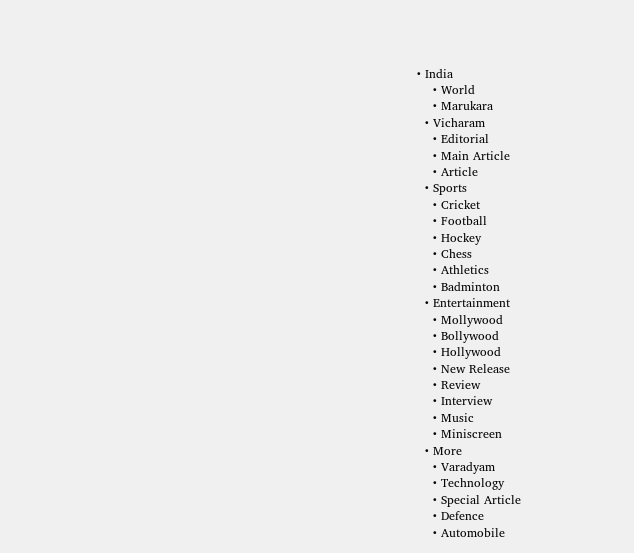• India
    • World
    • Marukara
  • Vicharam
    • Editorial
    • Main Article
    • Article
  • Sports
    • Cricket
    • Football
    • Hockey
    • Chess
    • Athletics
    • Badminton
  • Entertainment
    • Mollywood
    • Bollywood
    • Hollywood
    • New Release
    • Review
    • Interview
    • Music
    • Miniscreen
  • More
    • Varadyam
    • Technology
    • Special Article
    • Defence
    • Automobile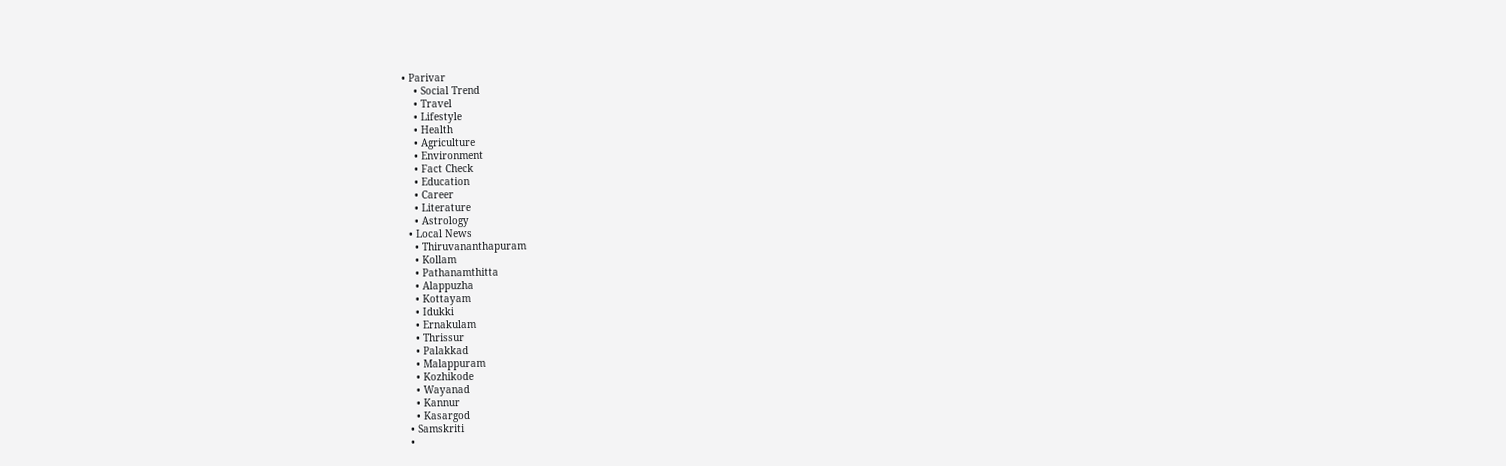• Parivar
    • Social Trend
    • Travel
    • Lifestyle
    • Health
    • Agriculture
    • Environment
    • Fact Check
    • Education
    • Career
    • Literature
    • Astrology
  • Local News
    • Thiruvananthapuram
    • Kollam
    • Pathanamthitta
    • Alappuzha
    • Kottayam
    • Idukki
    • Ernakulam
    • Thrissur
    • Palakkad
    • Malappuram
    • Kozhikode
    • Wayanad
    • Kannur
    • Kasargod
  • Samskriti
  •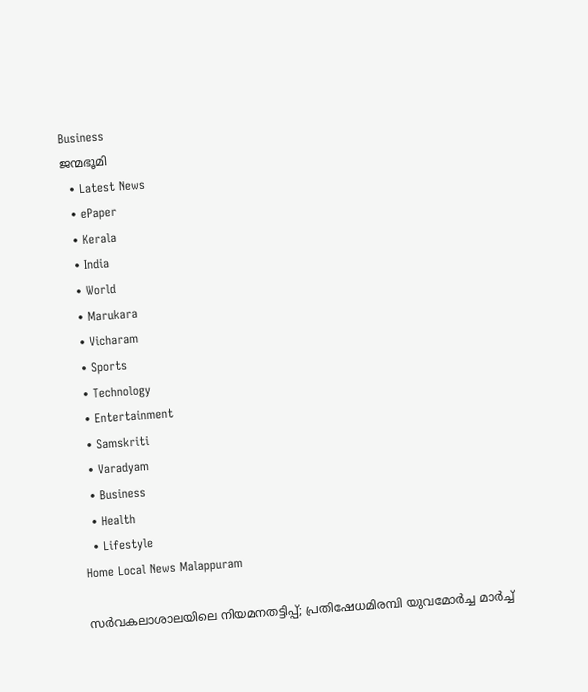Business
ജന്മഭൂമി
  • Latest News
  • ePaper
  • Kerala
  • India
  • World
  • Marukara
  • Vicharam
  • Sports
  • Technology
  • Entertainment
  • Samskriti
  • Varadyam
  • Business
  • Health
  • Lifestyle
Home Local News Malappuram

സര്‍വകലാശാലയിലെ നിയമനതട്ടിപ്പ്; പ്രതിഷേധമിരമ്പി യുവമോര്‍ച്ച മാര്‍ച്ച്‌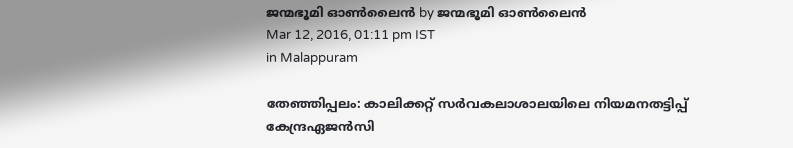ജന്മഭൂമി ഓണ്‍ലൈന്‍ by ജന്മഭൂമി ഓണ്‍ലൈന്‍
Mar 12, 2016, 01:11 pm IST
in Malappuram

തേഞ്ഞിപ്പലം: കാലിക്കറ്റ് സര്‍വകലാശാലയിലെ നിയമനതട്ടിപ്പ് കേന്ദ്രഏജന്‍സി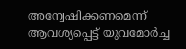അന്വേഷിക്കണമെന്ന് ആവശ്യപ്പെട്ട് യുവമോര്‍ച്ച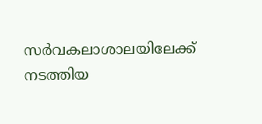സര്‍വകലാശാലയിലേക്ക് നടത്തിയ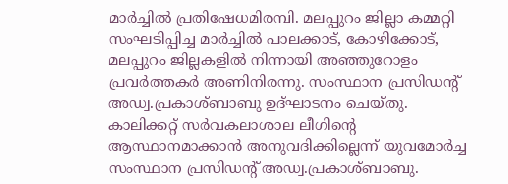മാര്‍ച്ചില്‍ പ്രതിഷേധമിരമ്പി. മലപ്പുറം ജില്ലാ കമ്മറ്റി സംഘടിപ്പിച്ച മാര്‍ച്ചില്‍ പാലക്കാട്, കോഴിക്കോട്, മലപ്പുറം ജില്ലകളില്‍ നിന്നായി അഞ്ഞുറോളം പ്രവര്‍ത്തകര്‍ അണിനിരന്നു. സംസ്ഥാന പ്രസിഡന്റ് അഡ്വ.പ്രകാശ്ബാബു ഉദ്ഘാടനം ചെയ്തു. കാലിക്കറ്റ് സര്‍വകലാശാല ലീഗിന്റെ ആസ്ഥാനമാക്കാന്‍ അനുവദിക്കില്ലെന്ന് യുവമോര്‍ച്ച സംസ്ഥാന പ്രസിഡന്റ് അഡ്വ.പ്രകാശ്ബാബു.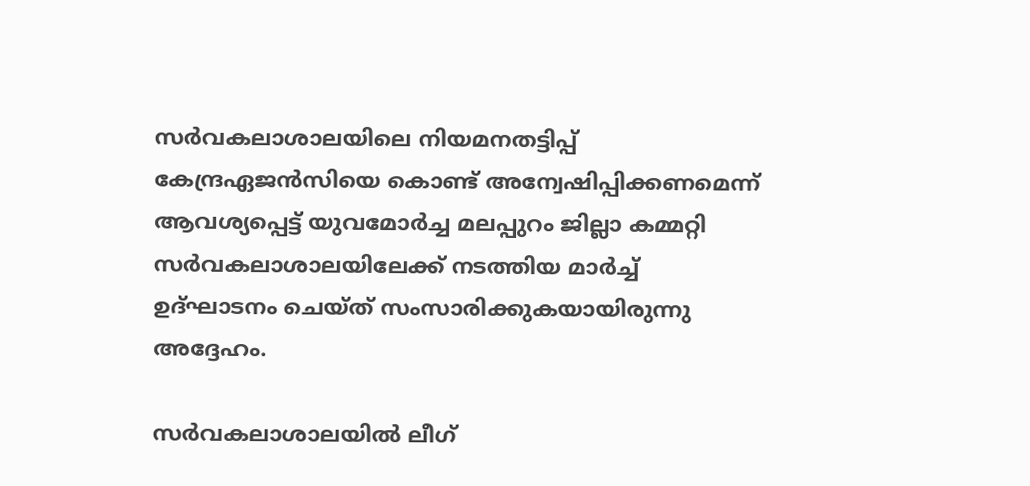സര്‍വകലാശാലയിലെ നിയമനതട്ടിപ്പ് കേന്ദ്രഏജന്‍സിയെ കൊണ്ട് അന്വേഷിപ്പിക്കണമെന്ന് ആവശ്യപ്പെട്ട് യുവമോര്‍ച്ച മലപ്പുറം ജില്ലാ കമ്മറ്റി സര്‍വകലാശാലയിലേക്ക് നടത്തിയ മാര്‍ച്ച് ഉദ്ഘാടനം ചെയ്ത് സംസാരിക്കുകയായിരുന്നു അദ്ദേഹം.

സര്‍വകലാശാലയില്‍ ലീഗ്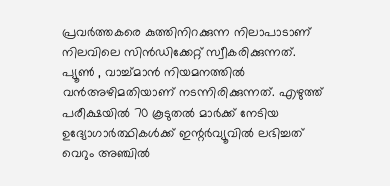പ്രവര്‍ത്തകരെ കുത്തിനിറക്കുന്ന നിലാപാടാണ് നിലവിലെ സിന്‍ഡിക്കേറ്റ് സ്വീകരിക്കുന്നത്. പ്യൂണ്‍ , വാച്ച്മാന്‍ നിയമനത്തില്‍ വന്‍അഴിമതിയാണ് നടന്നിരിക്കുന്നത്. എഴുത്ത് പരീക്ഷയില്‍ 70 കൂടുതല്‍ മാര്‍ക്ക് നേടിയ ഉദ്യോഗാര്‍ത്ഥികള്‍ക്ക് ഇന്റര്‍വ്യൂവില്‍ ലഭിച്ചത് വെറും അഞ്ചില്‍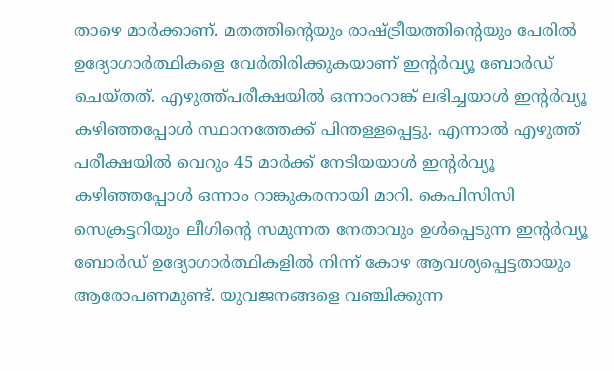താഴെ മാര്‍ക്കാണ്. മതത്തിന്റെയും രാഷ്‌ട്രീയത്തിന്റെയും പേരില്‍ ഉദ്യോഗാര്‍ത്ഥികളെ വേര്‍തിരിക്കുകയാണ് ഇന്റര്‍വ്യൂ ബോര്‍ഡ് ചെയ്തത്. എഴുത്ത്പരീക്ഷയില്‍ ഒന്നാംറാങ്ക് ലഭിച്ചയാള്‍ ഇന്റര്‍വ്യൂ കഴിഞ്ഞപ്പോള്‍ സ്ഥാനത്തേക്ക് പിന്തള്ളപ്പെട്ടു. എന്നാല്‍ എഴുത്ത് പരീക്ഷയില്‍ വെറും 45 മാര്‍ക്ക് നേടിയയാള്‍ ഇന്റര്‍വ്യൂ കഴിഞ്ഞപ്പോള്‍ ഒന്നാം റാങ്കുകരനായി മാറി. കെപിസിസി സെക്രട്ടറിയും ലീഗിന്റെ സമുന്നത നേതാവും ഉള്‍പ്പെടുന്ന ഇന്റര്‍വ്യൂ ബോര്‍ഡ് ഉദ്യോഗാര്‍ത്ഥികളില്‍ നിന്ന് കോഴ ആവശ്യപ്പെട്ടതായും ആരോപണമുണ്ട്. യുവജനങ്ങളെ വഞ്ചിക്കുന്ന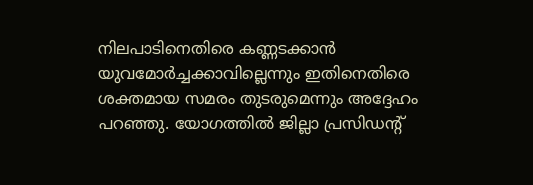നിലപാടിനെതിരെ കണ്ണടക്കാന്‍ യുവമോര്‍ച്ചക്കാവില്ലെന്നും ഇതിനെതിരെ ശക്തമായ സമരം തുടരുമെന്നും അദ്ദേഹം പറഞ്ഞു. യോഗത്തില്‍ ജില്ലാ പ്രസിഡന്റ്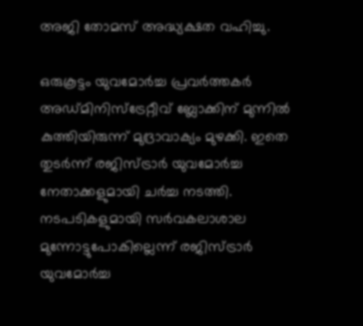അജി തോമസ് അദ്ധ്യക്ഷത വഹിച്ചു.

ഒരുകൂട്ടം യുവമോര്‍ച്ച പ്രവര്‍ത്തകര്‍ അഡ്മിനിസ്‌ട്രേറ്റീവ് ബ്ലോക്കിന് മുന്നില്‍ കുത്തിയിരുന്ന് മുദ്രാവാക്യം മുഴക്കി. ഇതെ തുടര്‍ന്ന് രജിസ്ട്രാര്‍ യുവമോര്‍ച്ച നേതാക്കളുമായി ചര്‍ച്ച നടത്തി. നടപടികളുമായി സര്‍വകലാശാല മുന്നോട്ടുപോകില്ലെന്ന് രജിസ്ട്രാര്‍ യുവമോര്‍ച്ച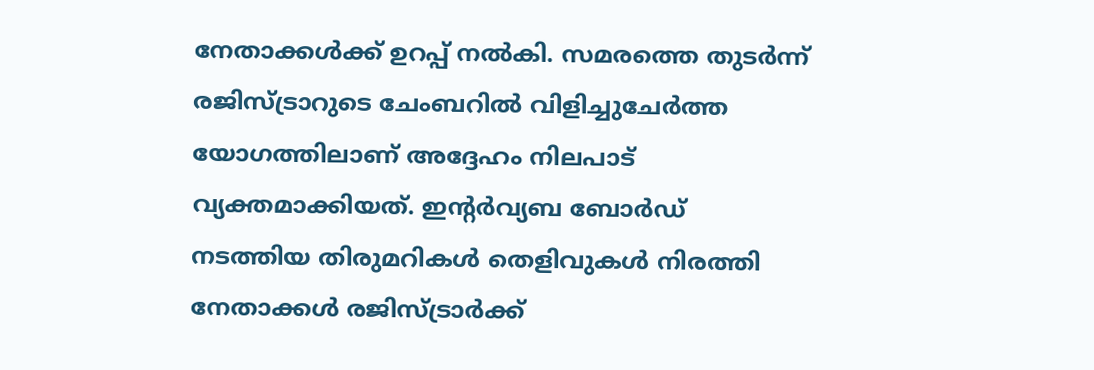നേതാക്കള്‍ക്ക് ഉറപ്പ് നല്‍കി. സമരത്തെ തുടര്‍ന്ന് രജിസ്ട്രാറുടെ ചേംബറില്‍ വിളിച്ചുചേര്‍ത്ത യോഗത്തിലാണ് അദ്ദേഹം നിലപാട് വ്യക്തമാക്കിയത്. ഇന്റര്‍വ്യബ ബോര്‍ഡ് നടത്തിയ തിരുമറികള്‍ തെളിവുകള്‍ നിരത്തി നേതാക്കള്‍ രജിസ്ട്രാര്‍ക്ക്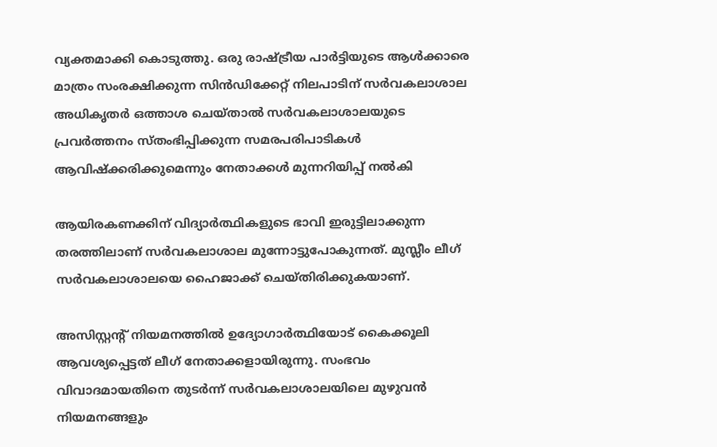വ്യക്തമാക്കി കൊടുത്തു. ഒരു രാഷ്‌ട്രീയ പാര്‍ട്ടിയുടെ ആള്‍ക്കാരെ മാത്രം സംരക്ഷിക്കുന്ന സിന്‍ഡിക്കേറ്റ് നിലപാടിന് സര്‍വകലാശാല അധികൃതര്‍ ഒത്താശ ചെയ്താല്‍ സര്‍വകലാശാലയുടെ പ്രവര്‍ത്തനം സ്തംഭിപ്പിക്കുന്ന സമരപരിപാടികള്‍ ആവിഷ്‌ക്കരിക്കുമെന്നും നേതാക്കള്‍ മുന്നറിയിപ്പ് നല്‍കി

ആയിരകണക്കിന് വിദ്യാര്‍ത്ഥികളുടെ ഭാവി ഇരുട്ടിലാക്കുന്ന തരത്തിലാണ് സര്‍വകലാശാല മുന്നോട്ടുപോകുന്നത്. മുസ്ലീം ലീഗ് സര്‍വകലാശാലയെ ഹൈജാക്ക് ചെയ്തിരിക്കുകയാണ്.

അസിസ്റ്റന്റ് നിയമനത്തില്‍ ഉദ്യോഗാര്‍ത്ഥിയോട് കൈക്കൂലി ആവശ്യപ്പെട്ടത് ലീഗ് നേതാക്കളായിരുന്നു. സംഭവം വിവാദമായതിനെ തുടര്‍ന്ന് സര്‍വകലാശാലയിലെ മുഴുവന്‍ നിയമനങ്ങളും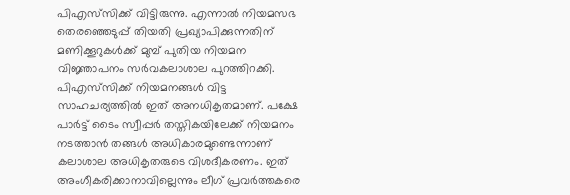പിഎസ്‌സിക്ക് വിട്ടിരുന്നു. എന്നാല്‍ നിയമസഭ തെരഞ്ഞെടുപ്പ് തിയതി പ്രഖ്യാപിക്കുന്നതിന് മണിക്കൂറുകള്‍ക്ക് മുമ്പ് പുതിയ നിയമന വിജ്ഞാപനം സര്‍വകലാശാല പുറത്തിറക്കി. പിഎസ്‌സിക്ക് നിയമനങ്ങള്‍ വിട്ട സാഹചര്യത്തില്‍ ഇത് അനധികൃതമാണ്. പക്ഷേ പാര്‍ട്ട് ടൈം സ്വീപ്പര്‍ തസ്തികയിലേക്ക് നിയമനം നടത്താന്‍ തങ്ങള്‍ അധികാരമുണ്ടെന്നാണ് കലാശാല അധികൃതരുടെ വിശദീകരണം. ഇത് അംഗീകരിക്കാനാവില്ലെന്നും ലീഗ് പ്രവര്‍ത്തകരെ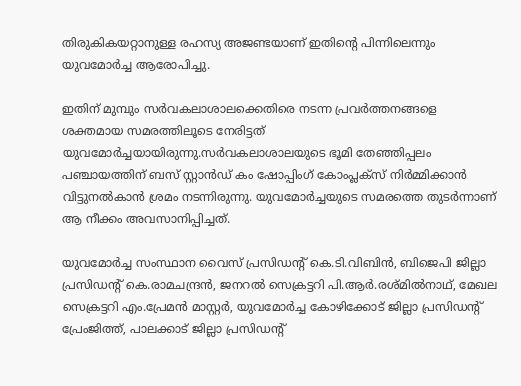തിരുകികയറ്റാനുള്ള രഹസ്യ അജണ്ടയാണ് ഇതിന്റെ പിന്നിലെന്നും യുവമോര്‍ച്ച ആരോപിച്ചു.

ഇതിന് മുമ്പും സര്‍വകലാശാലക്കെതിരെ നടന്ന പ്രവര്‍ത്തനങ്ങളെ ശക്തമായ സമരത്തിലൂടെ നേരിട്ടത് യുവമോര്‍ച്ചയായിരുന്നു.സര്‍വകലാശാലയുടെ ഭൂമി തേഞ്ഞിപ്പലം പഞ്ചായത്തിന് ബസ് സ്റ്റാന്‍ഡ് കം ഷോപ്പിംഗ് കോംപ്ലക്‌സ് നിര്‍മ്മിക്കാന്‍ വിട്ടുനല്‍കാന്‍ ശ്രമം നടന്നിരുന്നു. യുവമോര്‍ച്ചയുടെ സമരത്തെ തുടര്‍ന്നാണ് ആ നീക്കം അവസാനിപ്പിച്ചത്.

യുവമോര്‍ച്ച സംസ്ഥാന വൈസ് പ്രസിഡന്റ് കെ.ടി.വിബിന്‍, ബിജെപി ജില്ലാ പ്രസിഡന്റ് കെ.രാമചന്ദ്രന്‍, ജനറല്‍ സെക്രട്ടറി പി.ആര്‍.രശ്മില്‍നാഥ്, മേഖല സെക്രട്ടറി എം.പ്രേമന്‍ മാസ്റ്റര്‍, യുവമോര്‍ച്ച കോഴിക്കോട് ജില്ലാ പ്രസിഡന്റ് പ്രേംജിത്ത്, പാലക്കാട് ജില്ലാ പ്രസിഡന്റ്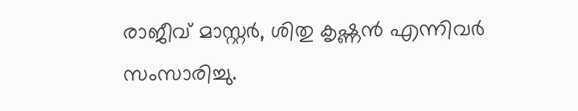രാജീവ് മാസ്റ്റര്‍, ശിതു കൃഷ്ണന്‍ എന്നിവര്‍ സംസാരിച്ചു.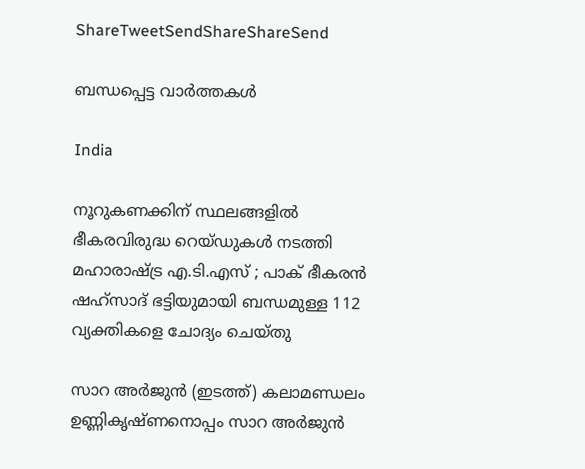ShareTweetSendShareShareSend

ബന്ധപ്പെട്ട വാര്‍ത്തകള്‍

India

നൂറുകണക്കിന് സ്ഥലങ്ങളിൽ ഭീകരവിരുദ്ധ റെയ്ഡുകൾ നടത്തി മഹാരാഷ്‌ട്ര എ.ടി.എസ് ; പാക് ഭീകരൻ ഷഹ്‌സാദ് ഭട്ടിയുമായി ബന്ധമുള്ള 112 വ്യക്തികളെ ചോദ്യം ചെയ്തു

സാറ അര്‍ജുന്‍ (ഇടത്ത്) കലാമണ്ഡലം ഉണ്ണികൃഷ്ണനൊപ്പം സാറ അര്‍ജുന്‍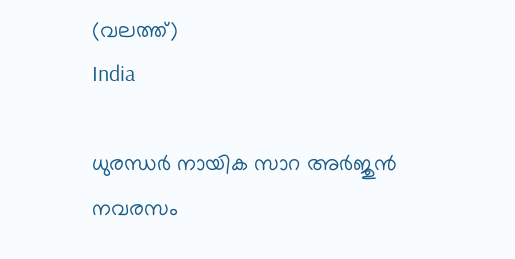(വലത്ത്)
India

ധുരന്ധര്‍ നായിക സാറ അര്‍ജുന്‍ നവരസം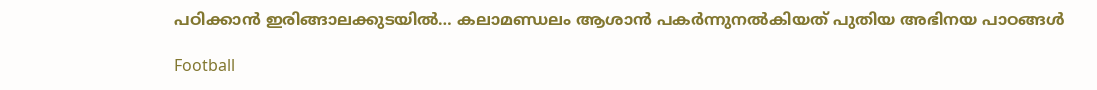പഠിക്കാന്‍ ഇരിങ്ങാലക്കുടയില്‍… കലാമണ്ഡലം ആശാന്‍ പകര്‍ന്നുനല്‍കിയത് പുതിയ അഭിനയ പാഠങ്ങള്‍

Football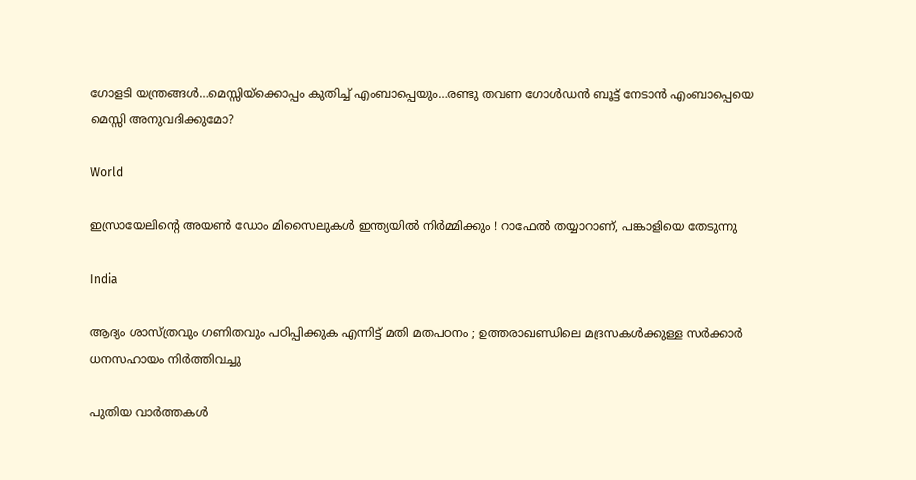ഗോളടി യന്ത്രങ്ങള്‍…മെസ്സിയ്‌ക്കൊപ്പം കുതിച്ച് എംബാപ്പെയും…രണ്ടു തവണ ഗോള്‍ഡന്‍ ബൂട്ട് നേടാന്‍ എംബാപ്പെയെ മെസ്സി അനുവദിക്കുമോ?

World

ഇസ്രായേലിന്റെ അയൺ ഡോം മിസൈലുകൾ ഇന്ത്യയിൽ നിർമ്മിക്കും ! റാഫേൽ തയ്യാറാണ്, പങ്കാളിയെ തേടുന്നു

India

ആദ്യം ശാസ്ത്രവും ഗണിതവും പഠിപ്പിക്കുക എന്നിട്ട് മതി മതപഠനം ; ഉത്തരാഖണ്ഡിലെ മദ്രസകൾക്കുള്ള സർക്കാർ ധനസഹായം നിർത്തിവച്ചു

പുതിയ വാര്‍ത്തകള്‍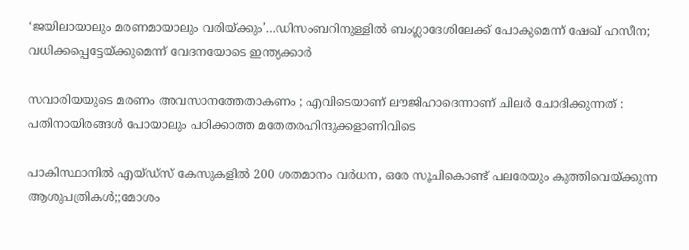‘ജയിലായാലും മരണമായാലും വരിയ്‌ക്കും’…ഡിസംബറിനുള്ളില്‍ ബംഗ്ലാദേശിലേക്ക് പോകുമെന്ന് ഷേഖ് ഹസീന; വധിക്കപ്പെട്ടേയ്‌ക്കുമെന്ന് വേദനയോടെ ഇന്ത്യക്കാര്‍

സവാരിയയുടെ മരണം അവസാനത്തേതാകണം ; എവിടെയാണ് ലൗജിഹാദെന്നാണ് ചിലർ ചോദിക്കുന്നത് : പതിനായിരങ്ങൾ പോയാലും പഠിക്കാത്ത മതേതരഹിന്ദുക്കളാണിവിടെ

പാകിസ്ഥാനില്‍ എയ്ഡ്സ് കേസുകളില്‍ 200 ശതമാനം വര്‍ധന, ഒരേ സൂചികൊണ്ട് പലരേയും കുത്തിവെയ്‌ക്കുന്ന ആശുപത്രികള്‍;;മോശം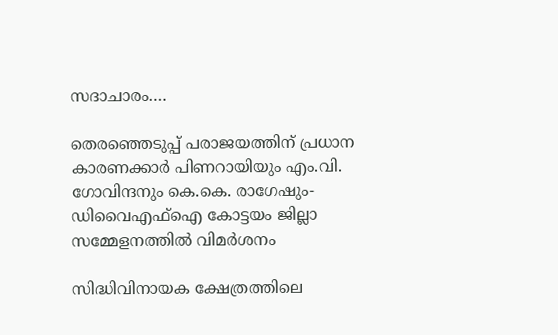സദാചാരം….

തെരഞ്ഞെടുപ്പ് പരാജയത്തിന് പ്രധാന കാരണക്കാര്‍ പിണറായിയും എം.വി. ഗോവിന്ദനും കെ.കെ. രാഗേഷും-ഡിവൈഎഫ്ഐ കോട്ടയം ജില്ലാ സമ്മേളനത്തില്‍ വിമര്‍ശനം

സിദ്ധിവിനായക ക്ഷേത്രത്തിലെ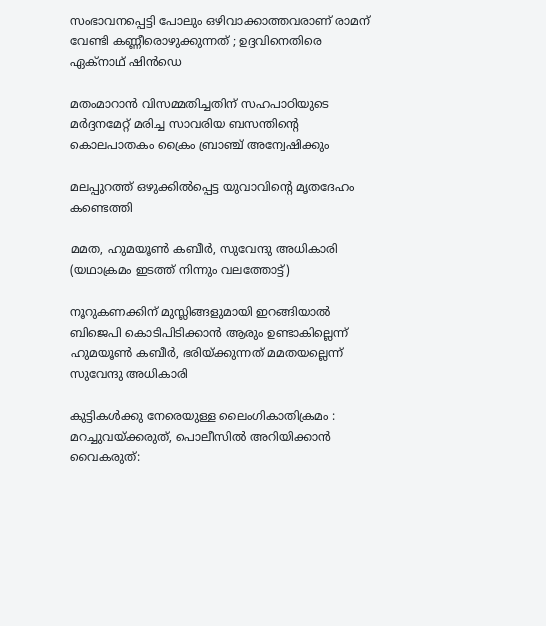സംഭാവനപ്പെട്ടി പോലും ഒഴിവാക്കാത്തവരാണ് രാമന് വേണ്ടി കണ്ണീരൊഴുക്കുന്നത് ; ഉദ്ദവിനെതിരെ ഏക്‌നാഥ് ഷിൻഡെ

മതംമാറാന്‍ വിസമ്മതിച്ചതിന് സഹപാഠിയുടെ മര്‍ദ്ദനമേറ്റ് മരിച്ച സാവരിയ ബസന്തിന്റെ കൊലപാതകം ക്രൈം ബ്രാഞ്ച് അന്വേഷിക്കും

മലപ്പുറത്ത് ഒഴുക്കില്‍പ്പെട്ട യുവാവിന്റെ മൃതദേഹം കണ്ടെത്തി

മമത, ഹുമയൂണ്‍ കബീര്‍, സുവേന്ദു അധികാരി (യഥാക്രമം ഇടത്ത് നിന്നും വലത്തോട്ട്)

നൂറുകണക്കിന് മുസ്ലിങ്ങളുമായി ഇറങ്ങിയാല്‍ ബിജെപി കൊടിപിടിക്കാന്‍ ആരും ഉണ്ടാകില്ലെന്ന് ഹുമയൂണ്‍ കബീര്‍, ഭരിയ്‌ക്കുന്നത് മമതയല്ലെന്ന് സുവേന്ദു അധികാരി

കുട്ടികള്‍ക്കു നേരെയുള്ള ലൈംഗികാതിക്രമം : മറച്ചുവയ്‌ക്കരുത്, പൊലീസില്‍ അറിയിക്കാന്‍ വൈകരുത്: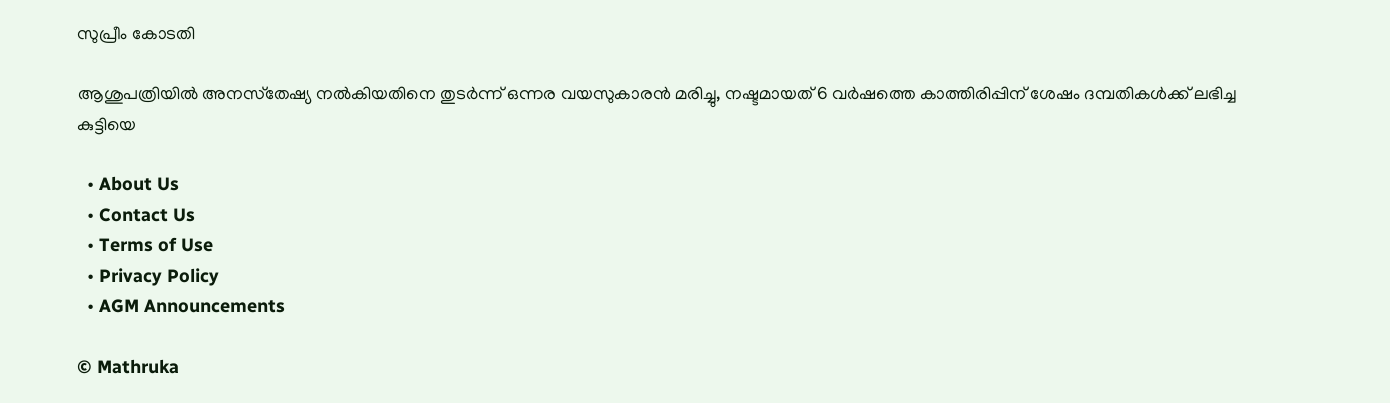സുപ്രീം കോടതി

ആശുപത്രിയില്‍ അനസ്‌തേഷ്യ നല്‍കിയതിനെ തുടര്‍ന്ന് ഒന്നര വയസുകാരന്‍ മരിച്ചു, നഷ്ടമായത് 6 വര്‍ഷത്തെ കാത്തിരിപ്പിന് ശേഷം ദമ്പതികള്‍ക്ക് ലഭിച്ച കുട്ടിയെ

  • About Us
  • Contact Us
  • Terms of Use
  • Privacy Policy
  • AGM Announcements

© Mathruka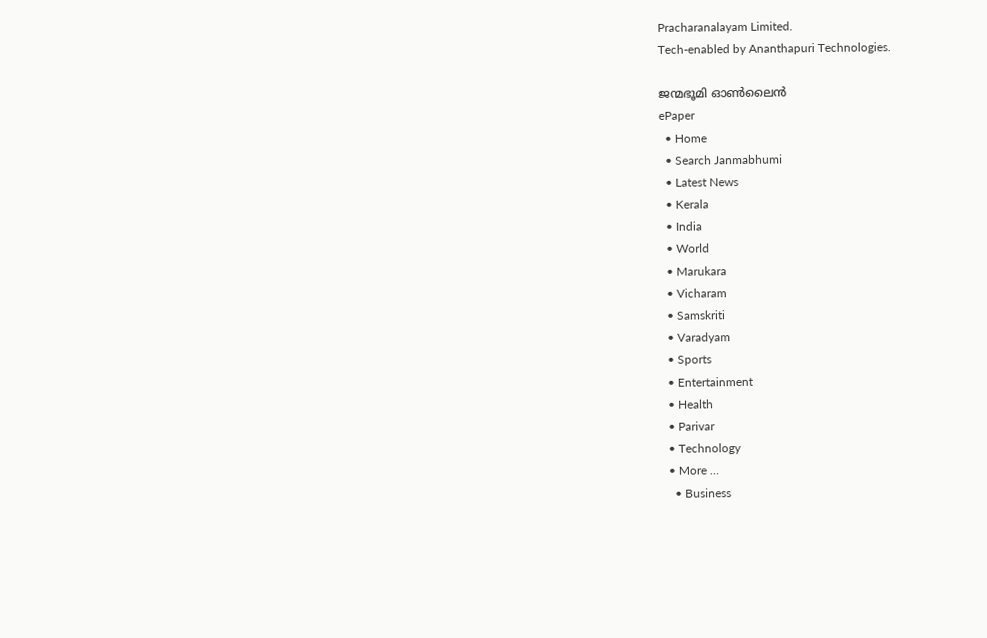Pracharanalayam Limited.
Tech-enabled by Ananthapuri Technologies.

ജന്മഭൂമി ഓണ്‍ലൈന്‍
ePaper
  • Home
  • Search Janmabhumi
  • Latest News
  • Kerala
  • India
  • World
  • Marukara
  • Vicharam
  • Samskriti
  • Varadyam
  • Sports
  • Entertainment
  • Health
  • Parivar
  • Technology
  • More …
    • Business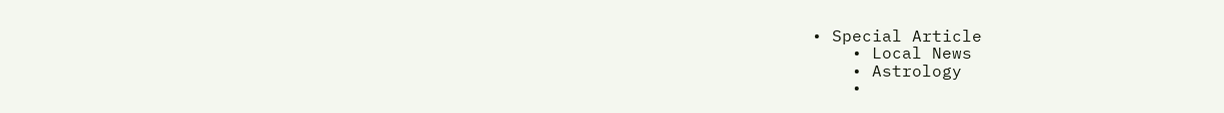• Special Article
    • Local News
    • Astrology
    •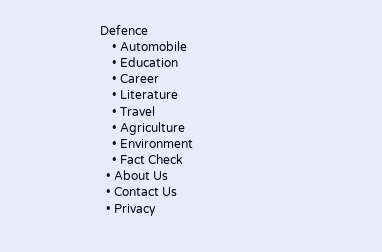Defence
    • Automobile
    • Education
    • Career
    • Literature
    • Travel
    • Agriculture
    • Environment
    • Fact Check
  • About Us
  • Contact Us
  • Privacy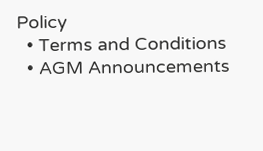Policy
  • Terms and Conditions
  • AGM Announcements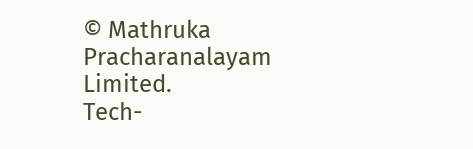© Mathruka Pracharanalayam Limited.
Tech-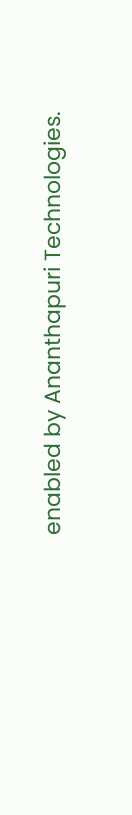enabled by Ananthapuri Technologies.